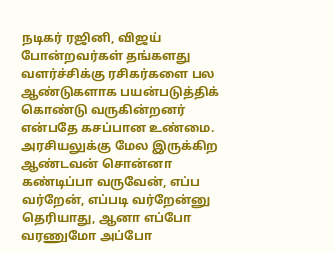நடிகர் ரஜினி, விஜய் போன்றவர்கள் தங்களது வளர்ச்சிக்கு ரசிகர்களை பல ஆண்டுகளாக பயன்படுத்திக் கொண்டு வருகின்றனர் என்பதே கசப்பான உண்மை. அரசியலுக்கு மேல இருக்கிற ஆண்டவன் சொன்னா கண்டிப்பா வருவேன், எப்ப வர்றேன், எப்படி வர்றேன்னு தெரியாது, ஆனா எப்போ வரணுமோ அப்போ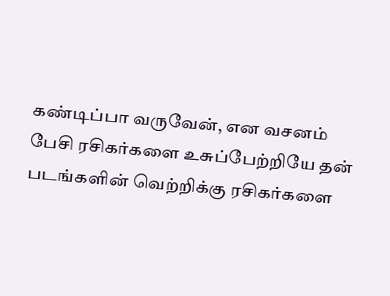கண்டிப்பா வருவேன், என வசனம் பேசி ரசிகர்களை உசுப்பேற்றியே தன் படங்களின் வெற்றிக்கு ரசிகர்களை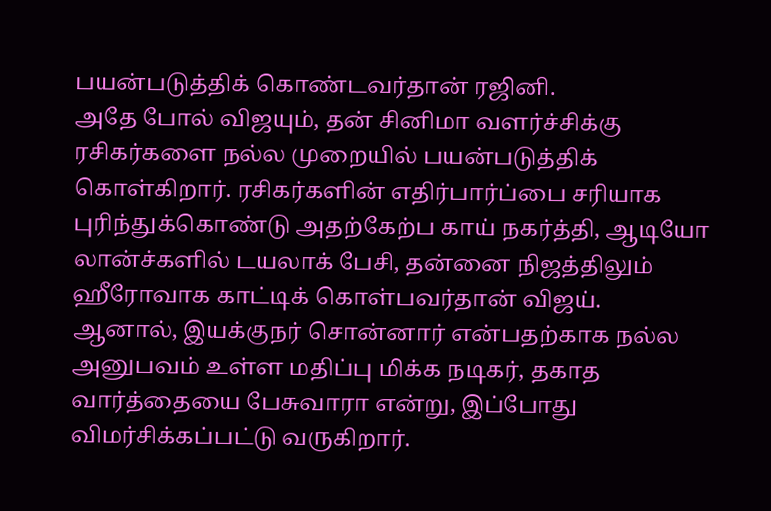பயன்படுத்திக் கொண்டவர்தான் ரஜினி.
அதே போல் விஜயும், தன் சினிமா வளர்ச்சிக்கு ரசிகர்களை நல்ல முறையில் பயன்படுத்திக் கொள்கிறார். ரசிகர்களின் எதிர்பார்ப்பை சரியாக புரிந்துக்கொண்டு அதற்கேற்ப காய் நகர்த்தி, ஆடியோ லான்ச்களில் டயலாக் பேசி, தன்னை நிஜத்திலும் ஹீரோவாக காட்டிக் கொள்பவர்தான் விஜய். ஆனால், இயக்குநர் சொன்னார் என்பதற்காக நல்ல அனுபவம் உள்ள மதிப்பு மிக்க நடிகர், தகாத வார்த்தையை பேசுவாரா என்று, இப்போது விமர்சிக்கப்பட்டு வருகிறார்.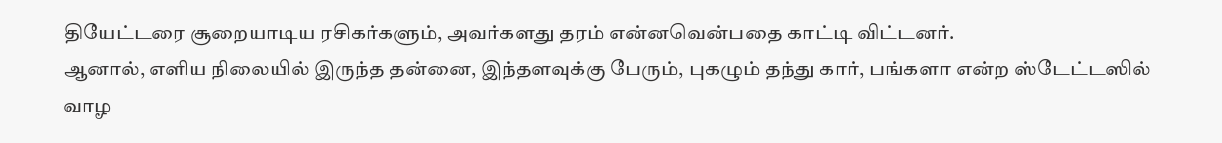தியேட்டரை சூறையாடிய ரசிகர்களும், அவர்களது தரம் என்னவென்பதை காட்டி விட்டனர்.
ஆனால், எளிய நிலையில் இருந்த தன்னை, இந்தளவுக்கு பேரும், புகழும் தந்து கார், பங்களா என்ற ஸ்டேட்டஸில் வாழ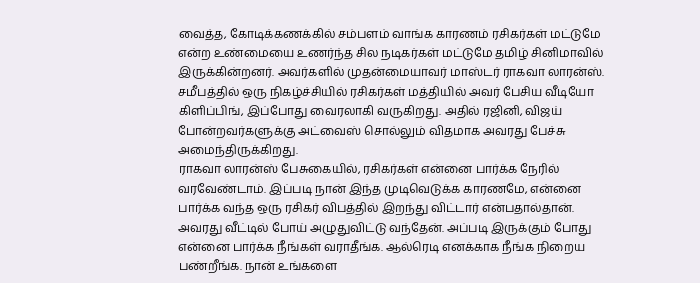வைத்த, கோடிக்கணக்கில் சம்பளம் வாங்க காரணம் ரசிகர்கள் மட்டுமே என்ற உண்மையை உணர்ந்த சில நடிகர்கள் மட்டுமே தமிழ் சினிமாவில் இருக்கின்றனர். அவர்களில் முதன்மையாவர் மாஸ்டர் ராகவா லாரன்ஸ். சமீபத்தில் ஒரு நிகழ்ச்சியில் ரசிகர்கள் மத்தியில் அவர் பேசிய வீடியோ கிளிப்பிங், இப்போது வைரலாகி வருகிறது. அதில் ரஜினி, விஜய் போன்றவர்களுக்கு அட்வைஸ் சொல்லும் விதமாக அவரது பேச்சு அமைந்திருக்கிறது.
ராகவா லாரன்ஸ் பேசுகையில், ரசிகர்கள் என்னை பார்க்க நேரில் வரவேண்டாம். இப்படி நான் இந்த முடிவெடுக்க காரணமே, என்னை பார்க்க வந்த ஒரு ரசிகர் விபத்தில் இறந்து விட்டார் என்பதால்தான். அவரது வீட்டில் போய் அழுதுவிட்டு வந்தேன். அப்படி இருக்கும் போது என்னை பார்க்க நீங்கள் வராதீங்க. ஆல்ரெடி எனக்காக நீங்க நிறைய பண்றீங்க. நான் உங்களை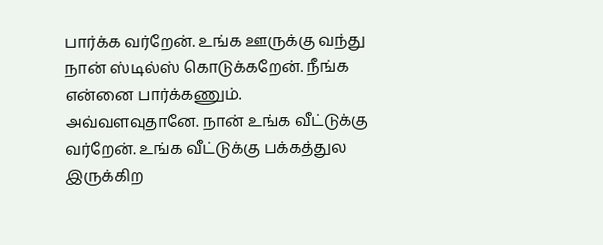பார்க்க வர்றேன். உங்க ஊருக்கு வந்து நான் ஸ்டில்ஸ் கொடுக்கறேன். நீங்க என்னை பார்க்கணும். அவ்வளவுதானே. நான் உங்க வீட்டுக்கு வர்றேன். உங்க வீட்டுக்கு பக்கத்துல இருக்கிற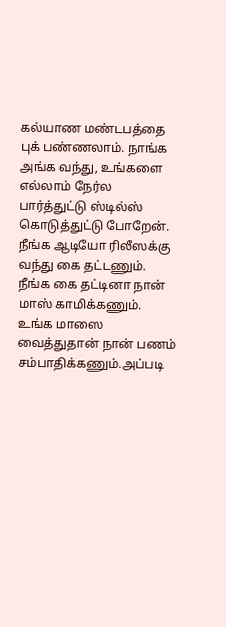கல்யாண மண்டபத்தை புக் பண்ணலாம். நாங்க அங்க வந்து, உங்களை எல்லாம் நேர்ல பார்த்துட்டு ஸ்டில்ஸ் கொடுத்துட்டு போறேன்.
நீங்க ஆடியோ ரிலீஸக்கு வந்து கை தட்டணும். நீங்க கை தட்டினா நான் மாஸ் காமிக்கணும். உங்க மாஸை வைத்துதான் நான் பணம் சம்பாதிக்கணும்.அப்படி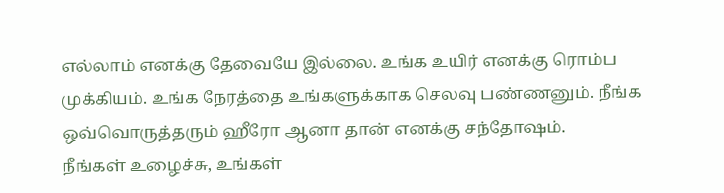எல்லாம் எனக்கு தேவையே இல்லை. உங்க உயிர் எனக்கு ரொம்ப முக்கியம். உங்க நேரத்தை உங்களுக்காக செலவு பண்ணனும். நீங்க ஒவ்வொருத்தரும் ஹீரோ ஆனா தான் எனக்கு சந்தோஷம்.
நீங்கள் உழைச்சு, உங்கள்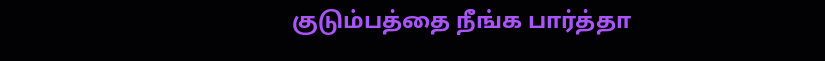குடும்பத்தை நீங்க பார்த்தா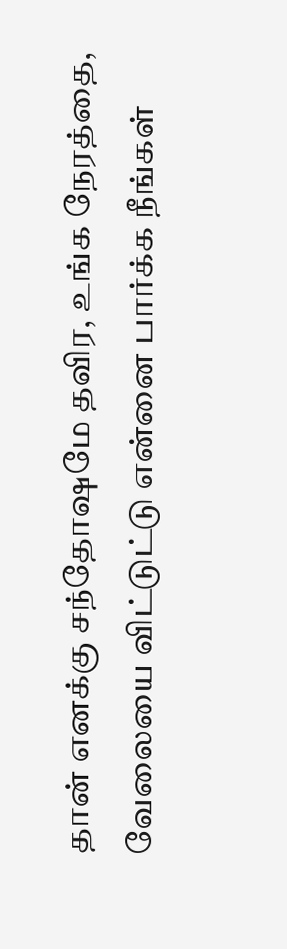தான் எனக்கு சந்தோஷமே தவிர, உங்க நேரத்தை, வேலையை விட்டுட்டு என்னை பார்க்க நீங்கள்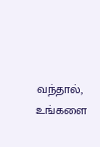வந்தால், உங்களை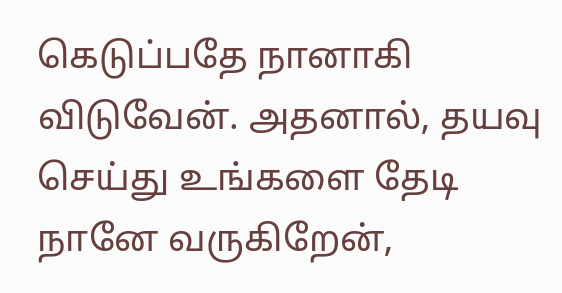கெடுப்பதே நானாகி விடுவேன். அதனால், தயவு செய்து உங்களை தேடி நானே வருகிறேன்,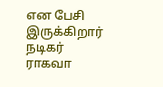என பேசி இருக்கிறார் நடிகர் ராகவா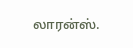லாரன்ஸ்.